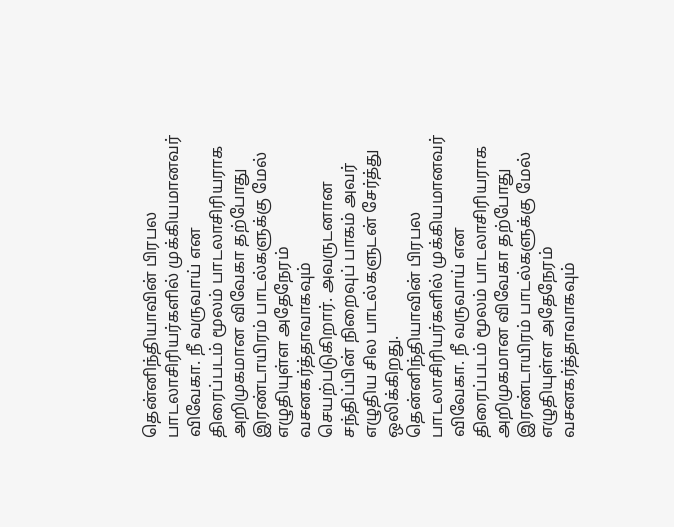தென்னிந்தியாவின் பிரபல பாடலாசிரியர்களில் முக்கியமானவர் விவேகா. நீ வருவாய் என திரைப்படம் மூலம் பாடலாசிரியராக அறிமுகமான விவேகா தற்போது இரண்டாயிரம் பாடல்களுக்கு மேல் எழுதியுள்ள அதேநேரம் வசனகர்த்தாவாகவும் செயற்படுகிறார். அவருடனான சந்திப்பின் நிறைவுப் பாகம் அவர் எழுதிய சில பாடல்களுடன் சேர்த்து ஒலிக்கிறது.
தென்னிந்தியாவின் பிரபல பாடலாசிரியர்களில் முக்கியமானவர் விவேகா. நீ வருவாய் என திரைப்படம் மூலம் பாடலாசிரியராக அறிமுகமான விவேகா தற்போது இரண்டாயிரம் பாடல்களுக்கு மேல் எழுதியுள்ள அதேநேரம் வசனகர்த்தாவாகவும்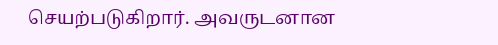செயற்படுகிறார். அவருடனான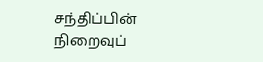சந்திப்பின் நிறைவுப்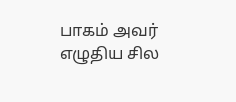பாகம் அவர் எழுதிய சில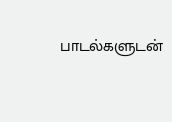பாடல்களுடன்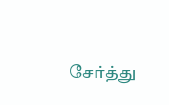சேர்த்து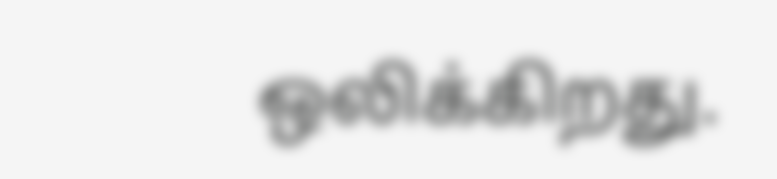ஒலிக்கிறது.